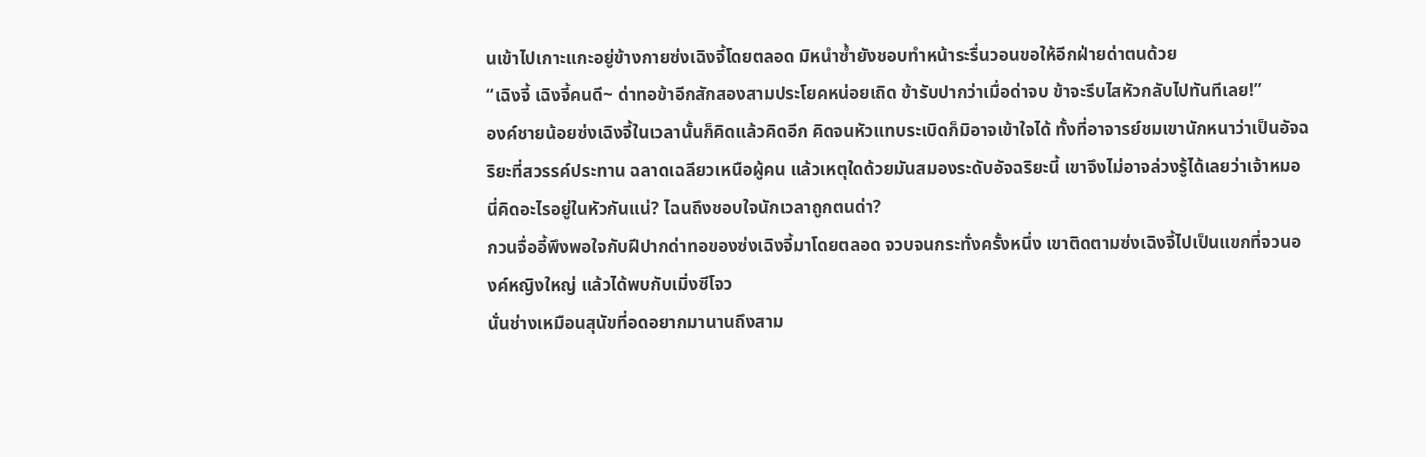นเข้าไปเกาะแกะอยู่ข้างกายซ่งเฉิงจี้โดยตลอด มิหนำซ้ำยังชอบทำหน้าระรื่นวอนขอให้อีกฝ่ายด่าตนด้วย
“เฉิงจี้ เฉิงจี้คนดี~ ด่าทอข้าอีกสักสองสามประโยคหน่อยเถิด ข้ารับปากว่าเมื่อด่าจบ ข้าจะรีบไสหัวกลับไปทันทีเลย!”
องค์ชายน้อยซ่งเฉิงจี้ในเวลานั้นก็คิดแล้วคิดอีก คิดจนหัวแทบระเบิดก็มิอาจเข้าใจได้ ทั้งที่อาจารย์ชมเขานักหนาว่าเป็นอัจฉริยะที่สวรรค์ประทาน ฉลาดเฉลียวเหนือผู้คน แล้วเหตุใดด้วยมันสมองระดับอัจฉริยะนี้ เขาจึงไม่อาจล่วงรู้ได้เลยว่าเจ้าหมอนี่คิดอะไรอยู่ในหัวกันแน่? ไฉนถึงชอบใจนักเวลาถูกตนด่า?
กวนจื่ออี้พึงพอใจกับฝีปากด่าทอของซ่งเฉิงจี้มาโดยตลอด จวบจนกระทั่งครั้งหนึ่ง เขาติดตามซ่งเฉิงจี้ไปเป็นแขกที่จวนองค์หญิงใหญ่ แล้วได้พบกับเมิ่งซีโจว
นั่นช่างเหมือนสุนัขที่อดอยากมานานถึงสาม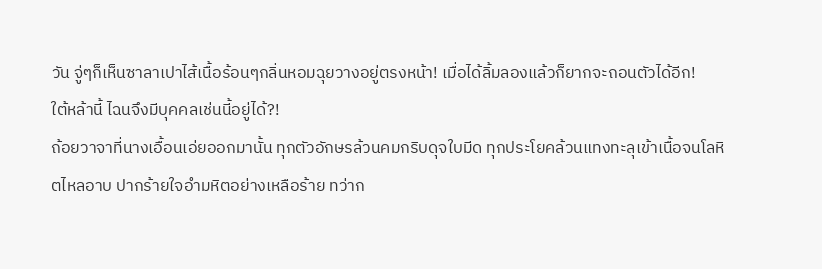วัน จู่ๆก็เห็นซาลาเปาไส้เนื้อร้อนๆกลิ่นหอมฉุยวางอยู่ตรงหน้า! เมื่อได้ลิ้มลองแล้วก็ยากจะถอนตัวได้อีก!
ใต้หล้านี้ ไฉนจึงมีบุคคลเช่นนี้อยู่ได้?!
ถ้อยวาจาที่นางเอื้อนเอ่ยออกมานั้น ทุกตัวอักษรล้วนคมกริบดุจใบมีด ทุกประโยคล้วนแทงทะลุเข้าเนื้อจนโลหิตไหลอาบ ปากร้ายใจอำมหิตอย่างเหลือร้าย ทว่าก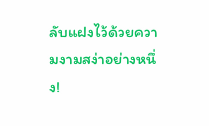ลับแฝงไว้ด้วยความงามสง่าอย่างหนึ่ง!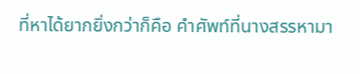ที่หาได้ยากยิ่งกว่าก็คือ คำศัพท์ที่นางสรรหามา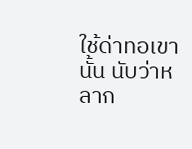ใช้ด่าทอเขานั้น นับว่าหลาก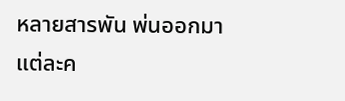หลายสารพัน พ่นออกมาแต่ละค